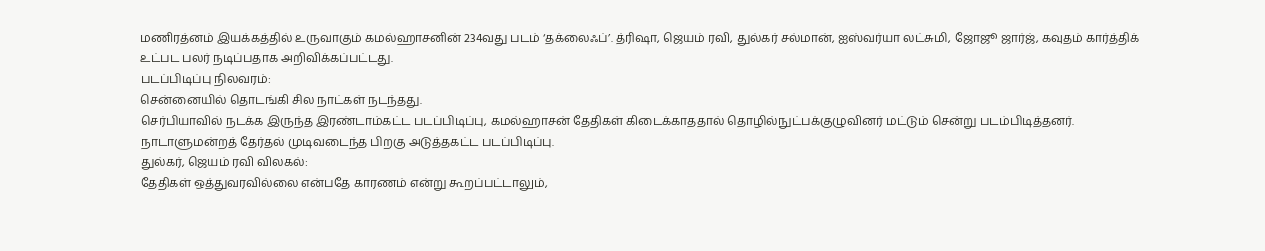மணிரத்னம் இயக்கத்தில் உருவாகும் கமல்ஹாசனின் 234வது படம் ‘தக்லைஃப்’. த்ரிஷா, ஜெயம் ரவி, துல்கர் சல்மான், ஐஸ்வர்யா லட்சுமி, ஜோஜூ ஜார்ஜ், கவுதம் கார்த்திக் உட்பட பலர் நடிப்பதாக அறிவிக்கப்பட்டது.
படப்பிடிப்பு நிலவரம்:
சென்னையில் தொடங்கி சில நாட்கள் நடந்தது.
செர்பியாவில் நடக்க இருந்த இரண்டாம்கட்ட படப்பிடிப்பு, கமல்ஹாசன் தேதிகள் கிடைக்காததால் தொழில்நுட்பக்குழுவினர் மட்டும் சென்று படம்பிடித்தனர்.
நாடாளுமன்றத் தேர்தல் முடிவடைந்த பிறகு அடுத்தகட்ட படப்பிடிப்பு.
துல்கர், ஜெயம் ரவி விலகல்:
தேதிகள் ஒத்துவரவில்லை என்பதே காரணம் என்று கூறப்பட்டாலும்,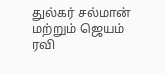துல்கர் சல்மான் மற்றும் ஜெயம் ரவி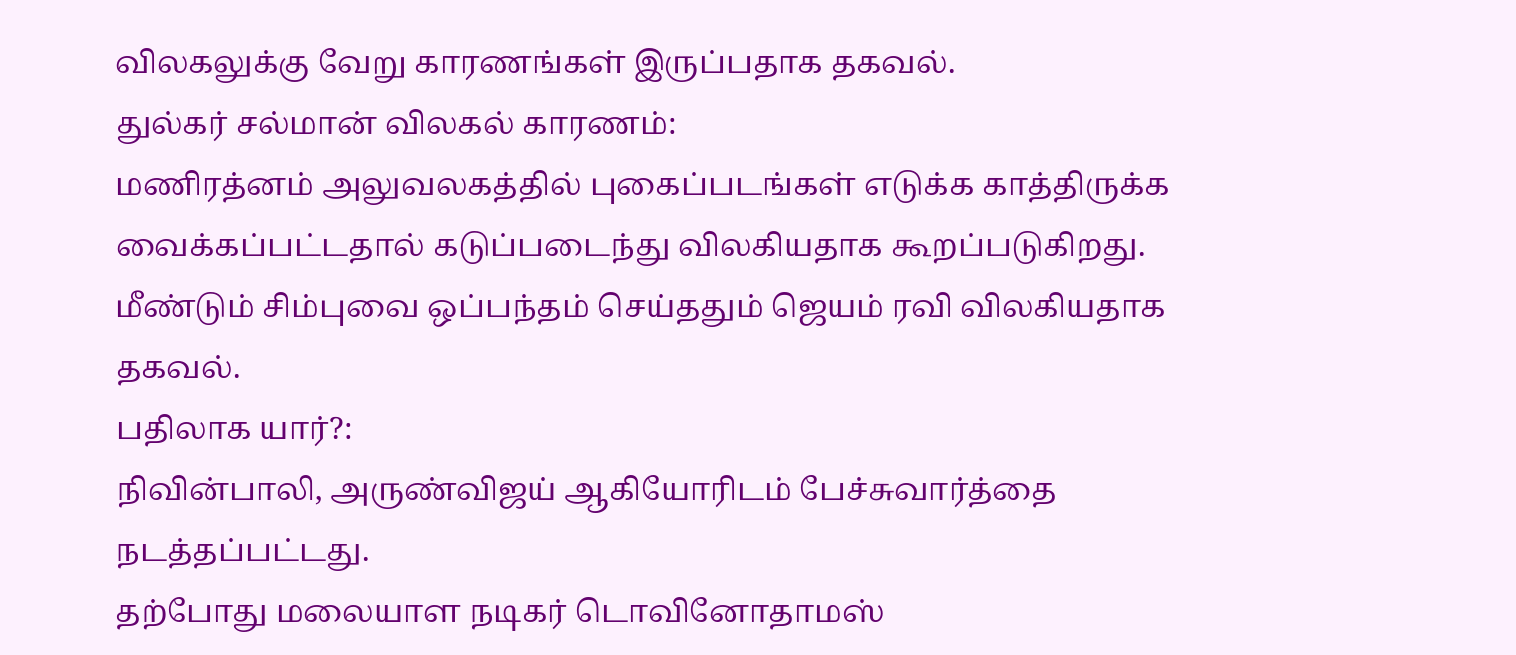விலகலுக்கு வேறு காரணங்கள் இருப்பதாக தகவல்.
துல்கர் சல்மான் விலகல் காரணம்:
மணிரத்னம் அலுவலகத்தில் புகைப்படங்கள் எடுக்க காத்திருக்க வைக்கப்பட்டதால் கடுப்படைந்து விலகியதாக கூறப்படுகிறது.
மீண்டும் சிம்புவை ஒப்பந்தம் செய்ததும் ஜெயம் ரவி விலகியதாக தகவல்.
பதிலாக யார்?:
நிவின்பாலி, அருண்விஜய் ஆகியோரிடம் பேச்சுவார்த்தை நடத்தப்பட்டது.
தற்போது மலையாள நடிகர் டொவினோதாமஸ்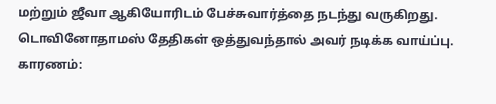மற்றும் ஜீவா ஆகியோரிடம் பேச்சுவார்த்தை நடந்து வருகிறது.
டொவினோதாமஸ் தேதிகள் ஒத்துவந்தால் அவர் நடிக்க வாய்ப்பு.
காரணம்: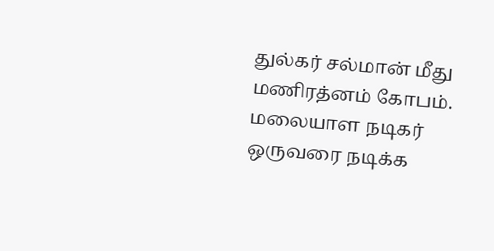துல்கர் சல்மான் மீது மணிரத்னம் கோபம்.
மலையாள நடிகர் ஒருவரை நடிக்க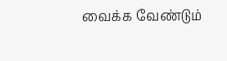வைக்க வேண்டும்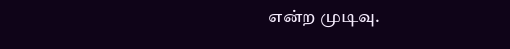என்ற முடிவு.